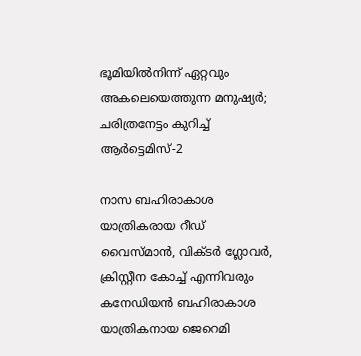ഭൂമിയിൽനിന്ന് ഏറ്റവും അകലെയെത്തുന്ന മനുഷ്യർ; ചരിത്രനേട്ടം കുറിച്ച് ആർട്ടെമിസ്-2

നാസ ബഹിരാകാശ യാത്രികരായ റീഡ് വൈസ്മാൻ, വിക്ടർ ഗ്ലോവർ, ക്രിസ്റ്റീന കോച്ച് എന്നിവരും കനേഡിയൻ ബഹിരാകാശ യാത്രികനായ ജെറെമി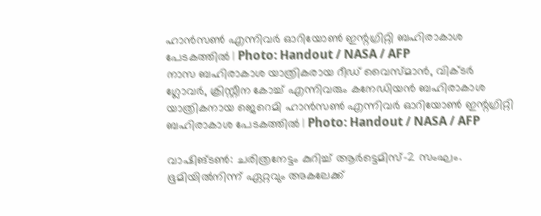ഹാൻസൺ എന്നിവർ ഓറിയോൺ ഇന്റഗ്രിറ്റി ബഹിരാകാശ പേടകത്തിൽ | Photo: Handout / NASA / AFP
നാസ ബഹിരാകാശ യാത്രികരായ റീഡ് വൈസ്മാൻ, വിക്ടർ ഗ്ലോവർ, ക്രിസ്റ്റീന കോച്ച് എന്നിവരും കനേഡിയൻ ബഹിരാകാശ യാത്രികനായ ജെറെമി ഹാൻസൺ എന്നിവർ ഓറിയോൺ ഇന്റഗ്രിറ്റി ബഹിരാകാശ പേടകത്തിൽ | Photo: Handout / NASA / AFP

വാഷിങ്ടൺ: ചരിത്രനേട്ടം കുറിച്ച് ആർട്ടെമിസ്-2 സംഘം. ഭൂമിയിൽനിന്ന് ഏറ്റവും അകലേക്ക്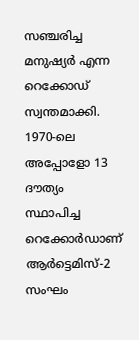സഞ്ചരിച്ച മനുഷ്യർ എന്ന റെക്കോഡ് സ്വന്തമാക്കി. 1970-ലെ അപ്പോളോ 13 ദൗത്യം സ്ഥാപിച്ച റെക്കോർഡാണ് ആർട്ടെമിസ്-2 സംഘം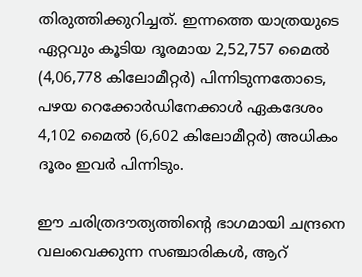തിരുത്തിക്കുറിച്ചത്. ഇന്നത്തെ യാത്രയുടെ ഏറ്റവും കൂടിയ ദൂരമായ 2,52,757 മൈൽ (4,06,778 കിലോമീറ്റർ) പിന്നിടുന്നതോടെ, പഴയ റെക്കോർഡിനേക്കാൾ ഏകദേശം 4,102 മൈൽ (6,602 കിലോമീറ്റർ) അധികം ദൂരം ഇവർ പിന്നിടും.

ഈ ചരിത്രദൗത്യത്തിന്റെ ഭാഗമായി ചന്ദ്രനെ വലംവെക്കുന്ന സഞ്ചാരികൾ, ആറ്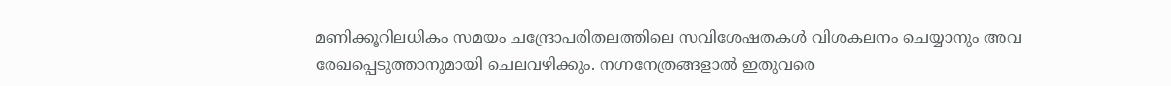മണിക്കൂറിലധികം സമയം ചന്ദ്രോപരിതലത്തിലെ സവിശേഷതകൾ വിശകലനം ചെയ്യാനും അവ രേഖപ്പെടുത്താനുമായി ചെലവഴിക്കും. നഗ്നനേത്രങ്ങളാൽ ഇതുവരെ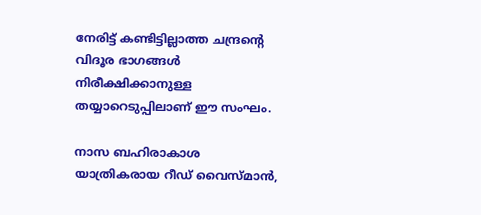നേരിട്ട് കണ്ടിട്ടില്ലാത്ത ചന്ദ്രന്റെ വിദൂര ഭാഗങ്ങൾ നിരീക്ഷിക്കാനുള്ള തയ്യാറെടുപ്പിലാണ് ഈ സംഘം.

നാസ ബഹിരാകാശ യാത്രികരായ റീഡ് വൈസ്‌മാൻ,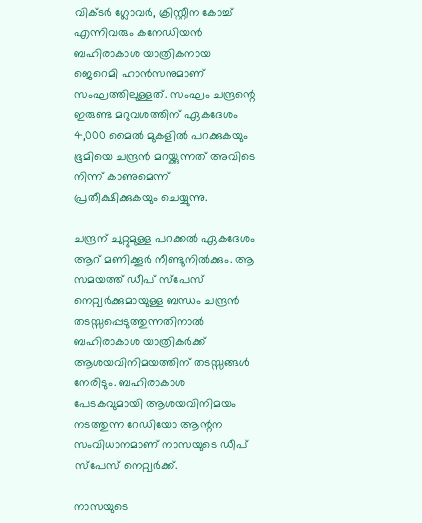വിക്ടർ ഗ്ലോവർ, ക്രിസ്റ്റീന കോച്ച് എന്നിവരും കനേഡിയൻ ബഹിരാകാശ യാത്രികനായ ജെറെമി ഹാൻസനുമാണ് സംഘത്തിലുള്ളത്. സംഘം ചന്ദ്രന്റെ ഇരുണ്ട മറുവശത്തിന് ഏകദേശം 4,000 മൈൽ മുകളിൽ പറക്കുകയും ഭൂമിയെ ചന്ദ്രൻ മറയ്ക്കുന്നത് അവിടെ നിന്ന് കാണുമെന്ന് പ്രതീക്ഷിക്കുകയും ചെയ്യുന്നു.

ചന്ദ്രന് ചുറ്റുമുള്ള പറക്കൽ ഏകദേശം ആറ് മണിക്കൂർ നീണ്ടുനിൽക്കും. ആ സമയത്ത് ഡീപ് സ്‌പേസ് നെറ്റ്വർക്കുമായുള്ള ബന്ധം ചന്ദ്രൻ തടസ്സപ്പെടുത്തുന്നതിനാൽ ബഹിരാകാശ യാത്രികർക്ക് ആശയവിനിമയത്തിന് തടസ്സങ്ങൾ നേരിടും. ബഹിരാകാശ പേടകവുമായി ആശയവിനിമയം നടത്തുന്ന റേഡിയോ ആന്റന സംവിധാനമാണ് നാസയുടെ ഡീപ് സ്‌പേസ് നെറ്റ്വർക്ക്.

നാസയുടെ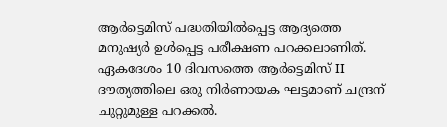ആർട്ടെമിസ് പദ്ധതിയിൽപ്പെട്ട ആദ്യത്തെ മനുഷ്യർ ഉൾപ്പെട്ട പരീക്ഷണ പറക്കലാണിത്. ഏകദേശം 10 ദിവസത്തെ ആർട്ടെമിസ് II ദൗത്യത്തിലെ ഒരു നിർണായക ഘട്ടമാണ് ചന്ദ്രന് ചുറ്റുമുള്ള പറക്കൽ.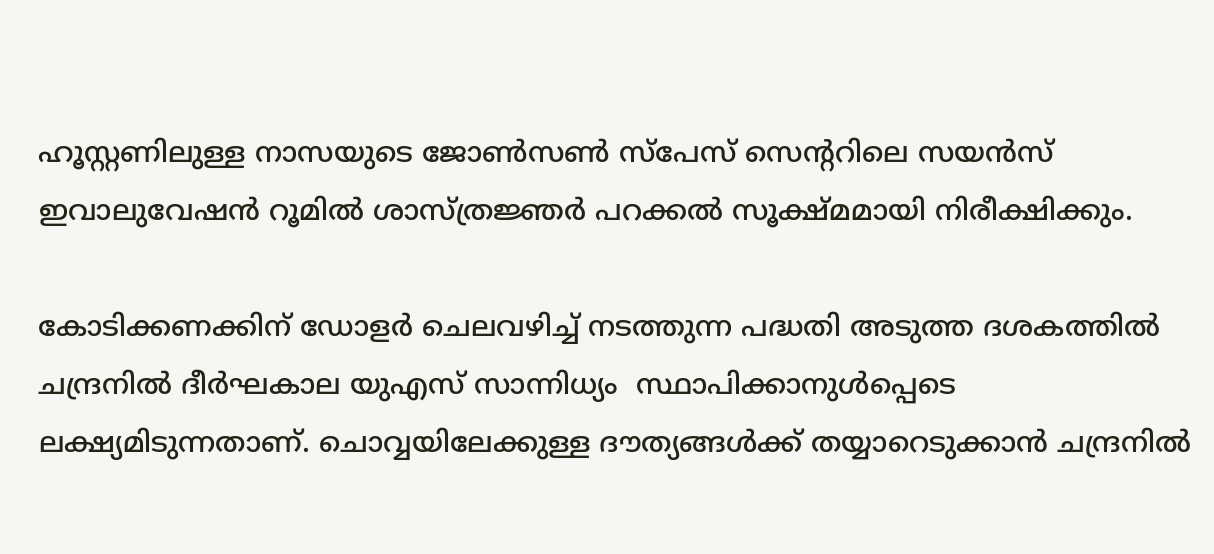ഹൂസ്റ്റണിലുള്ള നാസയുടെ ജോൺസൺ സ്‌പേസ് സെന്ററിലെ സയൻസ് ഇവാലുവേഷൻ റൂമിൽ ശാസ്ത്രജ്ഞർ പറക്കൽ സൂക്ഷ്മമായി നിരീക്ഷിക്കും.

കോടിക്കണക്കിന് ഡോളർ ചെലവഴിച്ച് നടത്തുന്ന പദ്ധതി അടുത്ത ദശകത്തിൽ ചന്ദ്രനിൽ ദീർഘകാല യുഎസ് സാന്നിധ്യം  സ്ഥാപിക്കാനുൾപ്പെടെ ലക്ഷ്യമിടുന്നതാണ്. ചൊവ്വയിലേക്കുള്ള ദൗത്യങ്ങൾക്ക് തയ്യാറെടുക്കാൻ ചന്ദ്രനിൽ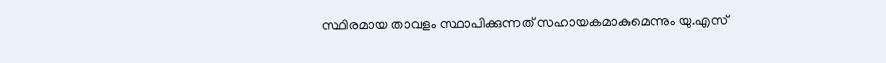സ്ഥിരമായ താവളം സ്ഥാപിക്കുന്നത് സഹായകമാകുമെന്നും യു.എസ്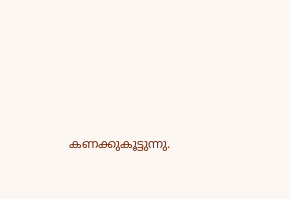കണക്കുകൂട്ടുന്നു.